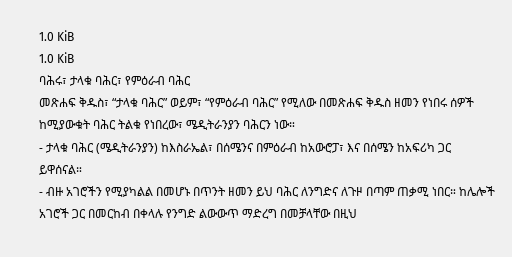1.0 KiB
1.0 KiB
ባሕሩ፣ ታላቁ ባሕር፣ የምዕራብ ባሕር
መጽሐፍ ቅዱስ፣ “ታላቁ ባሕር” ወይም፣ “የምዕራብ ባሕር” የሚለው በመጽሐፍ ቅዱስ ዘመን የነበሩ ሰዎች ከሚያውቁት ባሕር ትልቁ የነበረው፣ ሜዲትራንያን ባሕርን ነው።
- ታላቁ ባሕር (ሜዲትራንያን) ከእስራኤል፣ በሰሜንና በምዕራብ ከአውሮፓ፣ እና በሰሜን ከአፍሪካ ጋር ይዋሰናል።
- ብዙ አገሮችን የሚያካልል በመሆኑ በጥንት ዘመን ይህ ባሕር ለንግድና ለጉዞ በጣም ጠቃሚ ነበር። ከሌሎች አገሮች ጋር በመርከብ በቀላሉ የንግድ ልውውጥ ማድረግ በመቻላቸው በዚህ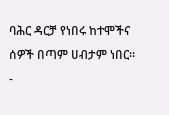ባሕር ዳርቻ የነበሩ ከተሞችና ሰዎች በጣም ሀብታም ነበር።
-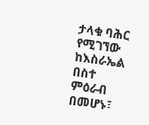ታላቁ ባሕር የሚገኘው ከእስራኤል በስተ ምዕራብ በመሆኑ፣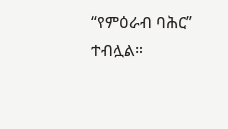“የምዕራብ ባሕር” ተብሏል።